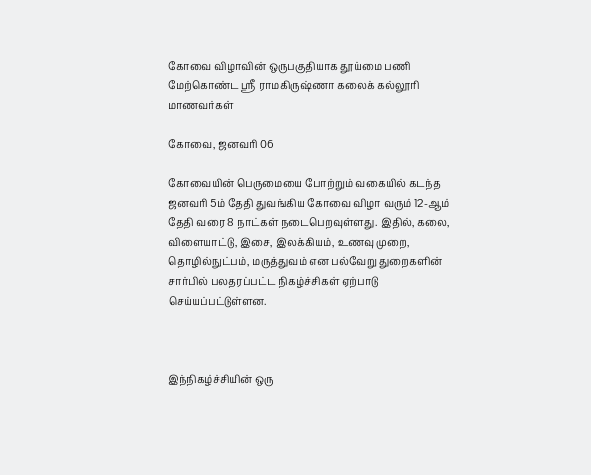கோவை விழாவின் ஒருபகுதியாக தூய்மை பணி மேற்கொண்ட ஸ்ரீ ராமகிருஷ்ணா கலைக் கல்லூரி மாணவர்கள்

கோவை, ஜனவரி 06

கோவையின் பெருமையை போற்றும் வகையில் கடந்த ஜனவரி 5ம் தேதி துவங்கிய கோவை விழா வரும் 12-ஆம் தேதி வரை 8 நாட்கள் நடைபெறவுள்ளது. இதில், கலை, விளையாட்டு, இசை, இலக்கியம், உணவு முறை, தொழில்நுட்பம், மருத்துவம் என பல்வேறு துறைகளின் சார்பில் பலதரப்பட்ட நிகழ்ச்சிகள் ஏற்பாடு செய்யப்பட்டுள்ளன.



இந்நிகழ்ச்சியின் ஒரு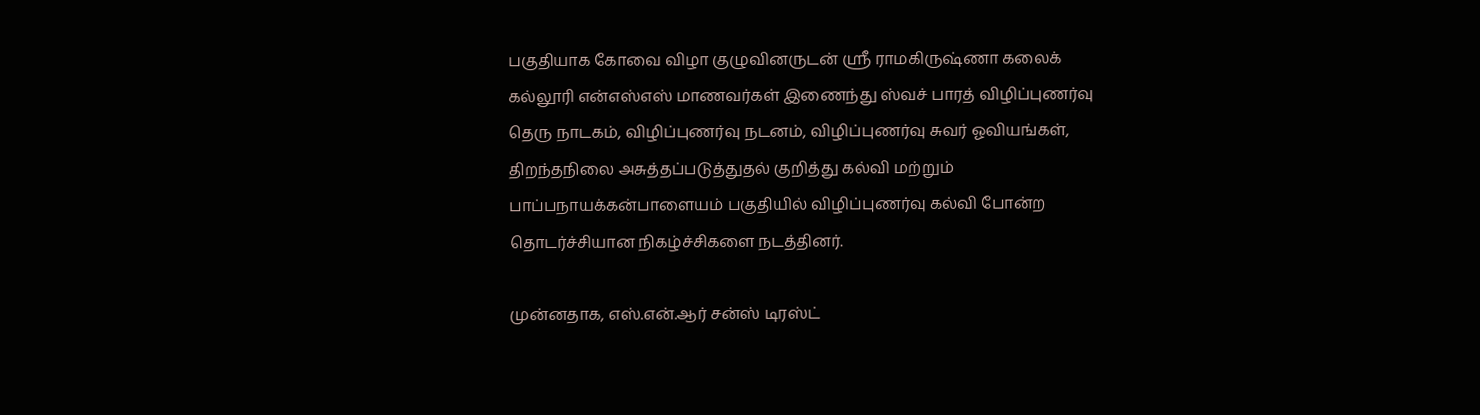பகுதியாக கோவை விழா குழுவினருடன் ஸ்ரீ ராமகிருஷ்ணா கலைக் கல்லூரி என்எஸ்எஸ் மாணவர்கள் இணைந்து ஸ்வச் பாரத் விழிப்புணர்வு தெரு நாடகம், விழிப்புணர்வு நடனம், விழிப்புணர்வு சுவர் ஓவியங்கள், திறந்தநிலை அசுத்தப்படுத்துதல் குறித்து கல்வி மற்றும் பாப்பநாயக்கன்பாளையம் பகுதியில் விழிப்புணர்வு கல்வி போன்ற தொடர்ச்சியான நிகழ்ச்சிகளை நடத்தினர்.

முன்னதாக, எஸ்.என்.ஆர் சன்ஸ் டிரஸ்ட்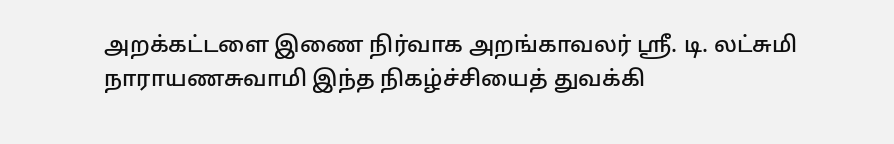அறக்கட்டளை இணை நிர்வாக அறங்காவலர் ஸ்ரீ. டி. லட்சுமி நாராயணசுவாமி இந்த நிகழ்ச்சியைத் துவக்கி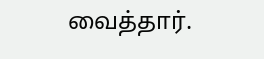வைத்தார்.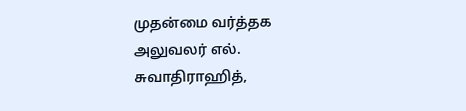முதன்மை வர்த்தக அலுவலர் எல். சுவாதிராஹித்,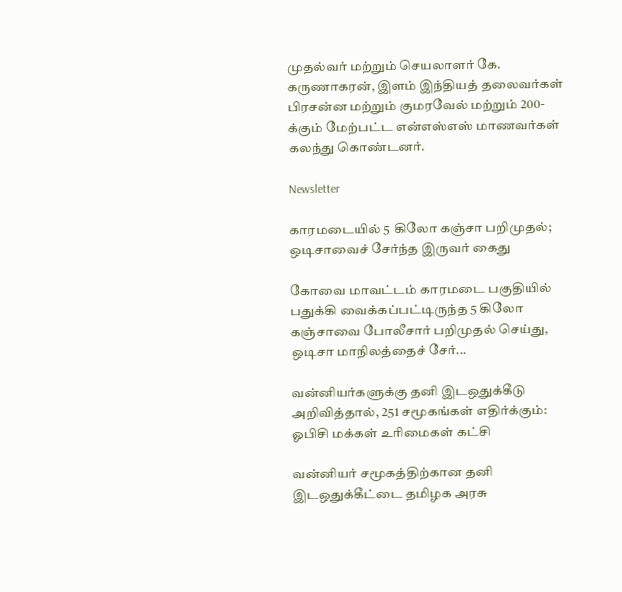முதல்வர் மற்றும் செயலாளர் கே. கருணாகரன், இளம் இந்தியத் தலைவர்கள் பிரசன்ன மற்றும் குமரவேல் மற்றும் 200-க்கும் மேற்பட்ட என்எஸ்எஸ் மாணவர்கள் கலந்து கொண்டனர்.

Newsletter

காரமடையில் 5 கிலோ கஞ்சா பறிமுதல்; ஒடிசாவைச் சேர்ந்த இருவர் கைது

கோவை மாவட்டம் காரமடை பகுதியில் பதுக்கி வைக்கப்பட்டிருந்த 5 கிலோ கஞ்சாவை போலீசார் பறிமுதல் செய்து, ஒடிசா மாநிலத்தைச் சேர்...

வன்னியர்களுக்கு தனி இடஒதுக்கீடு அறிவித்தால், 251 சமூகங்கள் எதிர்க்கும்: ஓபிசி மக்கள் உரிமைகள் கட்சி

வன்னியர் சமூகத்திற்கான தனி இடஒதுக்கீட்டை தமிழக அரசு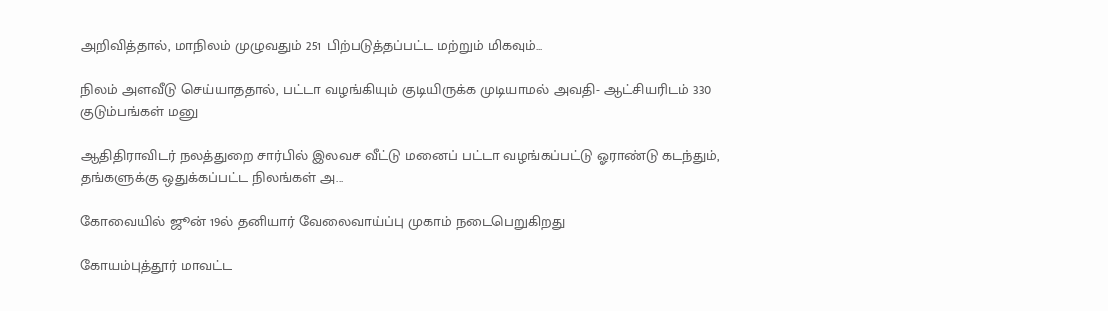அறிவித்தால், மாநிலம் முழுவதும் 251 பிற்படுத்தப்பட்ட மற்றும் மிகவும்...

நிலம் அளவீடு செய்யாததால், பட்டா வழங்கியும் குடியிருக்க முடியாமல் அவதி- ஆட்சியரிடம் 330 குடும்பங்கள் மனு

ஆதிதிராவிடர் நலத்துறை சார்பில் இலவச வீட்டு மனைப் பட்டா வழங்கப்பட்டு ஓராண்டு கடந்தும், தங்களுக்கு ஒதுக்கப்பட்ட நிலங்கள் அ...

கோவையில் ஜூன் 19ல் தனியார் வேலைவாய்ப்பு முகாம் நடைபெறுகிறது

கோயம்புத்தூர் மாவட்ட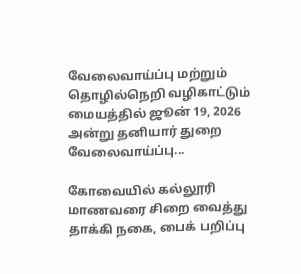வேலைவாய்ப்பு மற்றும் தொழில்நெறி வழிகாட்டும் மையத்தில் ஜூன் 19, 2026 அன்று தனியார் துறை வேலைவாய்ப்பு...

கோவையில் கல்லூரி மாணவரை சிறை வைத்து தாக்கி நகை, பைக் பறிப்பு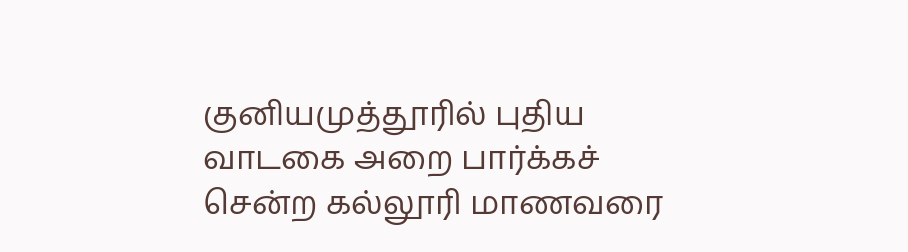குனியமுத்தூரில் புதிய வாடகை அறை பார்க்கச் சென்ற கல்லூரி மாணவரை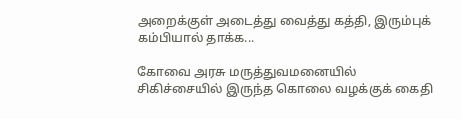அறைக்குள் அடைத்து வைத்து கத்தி, இரும்புக் கம்பியால் தாக்க...

கோவை அரசு மருத்துவமனையில் சிகிச்சையில் இருந்த கொலை வழக்குக் கைதி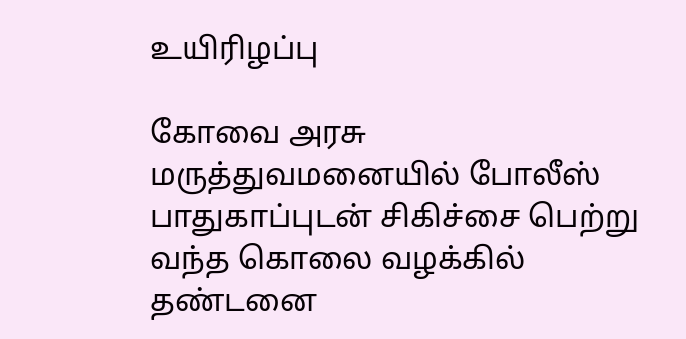உயிரிழப்பு

கோவை அரசு மருத்துவமனையில் போலீஸ் பாதுகாப்புடன் சிகிச்சை பெற்று வந்த கொலை வழக்கில் தண்டனை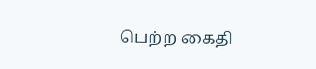பெற்ற கைதி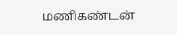மணிகண்டன்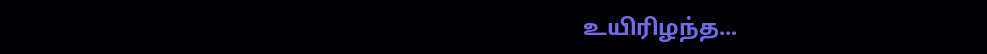உயிரிழந்த...